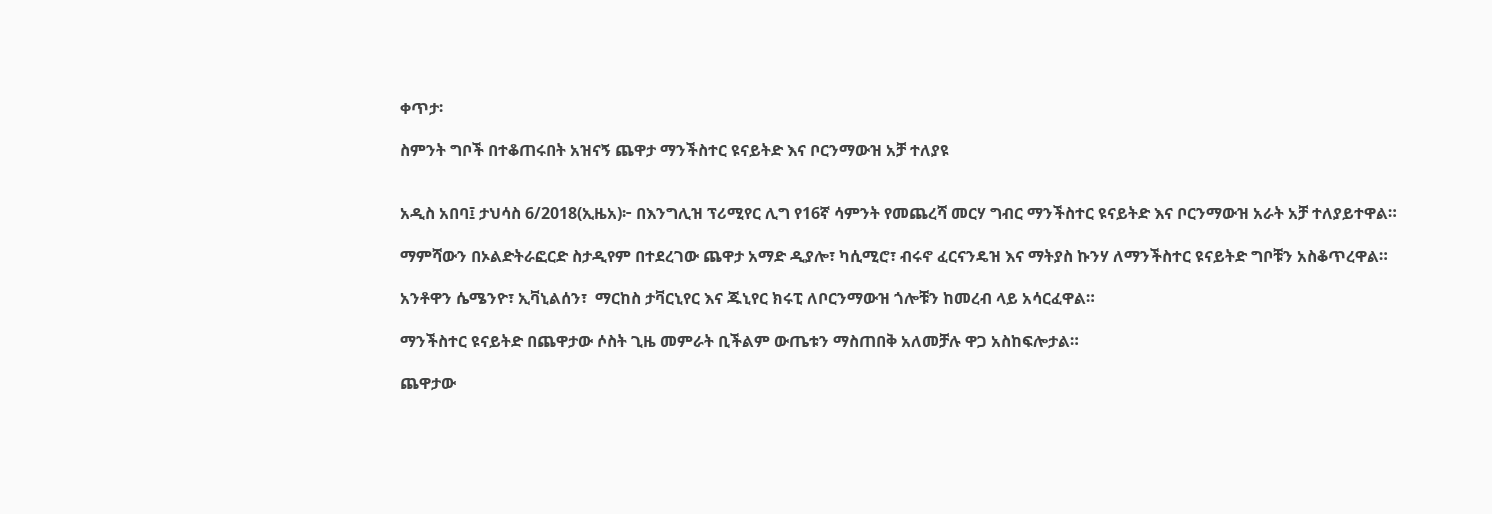ቀጥታ፡

ስምንት ግቦች በተቆጠሩበት አዝናኝ ጨዋታ ማንችስተር ዩናይትድ እና ቦርንማውዝ አቻ ተለያዩ


አዲስ አበባ፤ ታህሳስ 6/2018(ኢዜአ)፦ በእንግሊዝ ፕሪሚየር ሊግ የ16ኛ ሳምንት የመጨረሻ መርሃ ግብር ማንችስተር ዩናይትድ እና ቦርንማውዝ አራት አቻ ተለያይተዋል።

ማምሻውን በኦልድትራፎርድ ስታዲየም በተደረገው ጨዋታ አማድ ዲያሎ፣ ካሲሚሮ፣ ብሩኖ ፈርናንዴዝ እና ማትያስ ኩንሃ ለማንችስተር ዩናይትድ ግቦቹን አስቆጥረዋል።

አንቶዋን ሴሜንዮ፣ ኢቫኒልሰን፣  ማርከስ ታቫርኒየር እና ጁኒየር ክሩፒ ለቦርንማውዝ ጎሎቹን ከመረብ ላይ አሳርፈዋል።

ማንችስተር ዩናይትድ በጨዋታው ሶስት ጊዜ መምራት ቢችልም ውጤቱን ማስጠበቅ አለመቻሉ ዋጋ አስከፍሎታል።

ጨዋታው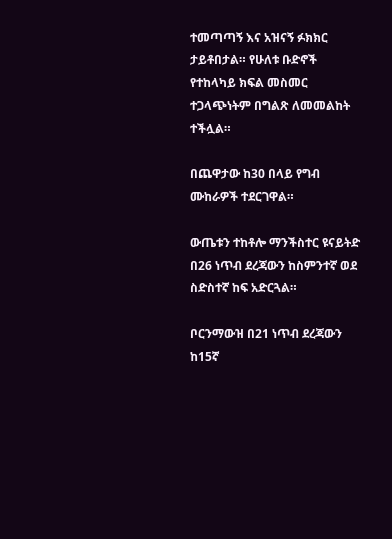ተመጣጣኝ እና አዝናኝ ፉክክር ታይቶበታል። የሁለቱ ቡድኖች የተከላካይ ክፍል መስመር ተጋላጭነትም በግልጽ ለመመልከት ተችሏል።

በጨዋታው ከ30 በላይ የግብ ሙከራዎች ተደርገዋል።

ውጤቱን ተከቶሎ ማንችስተር ዩናይትድ በ26 ነጥብ ደረጃውን ከስምንተኛ ወደ ስድስተኛ ከፍ አድርጓል።

ቦርንማውዝ በ21 ነጥብ ደረጃውን ከ15ኛ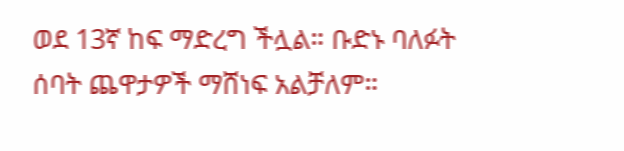ወደ 13ኛ ከፍ ማድረግ ችሏል። ቡድኑ ባለፉት ሰባት ጨዋታዎች ማሸነፍ አልቻለም።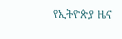የኢትዮጵያ ዜና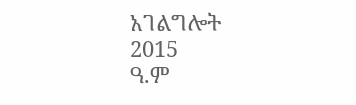አገልግሎት
2015
ዓ.ም